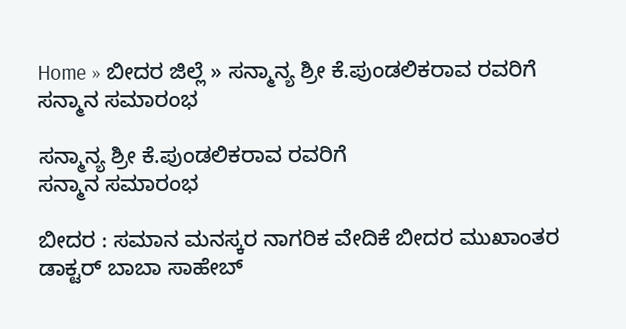Home » ಬೀದರ ಜಿಲ್ಲೆ » ಸನ್ಮಾನ್ಯ ಶ್ರೀ ಕೆ.ಪುಂಡಲಿಕರಾವ ರವರಿಗೆ
ಸನ್ಮಾನ ಸಮಾರಂಭ

ಸನ್ಮಾನ್ಯ ಶ್ರೀ ಕೆ.ಪುಂಡಲಿಕರಾವ ರವರಿಗೆ
ಸನ್ಮಾನ ಸಮಾರಂಭ

ಬೀದರ : ಸಮಾನ ಮನಸ್ಕರ ನಾಗರಿಕ ವೇದಿಕೆ ಬೀದರ ಮುಖಾಂತರ ಡಾಕ್ಟರ್ ಬಾಬಾ ಸಾಹೇಬ್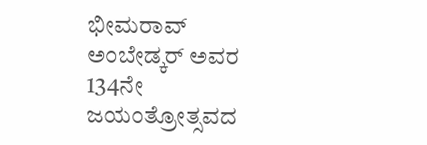ಭೀಮರಾವ್‌ ಅಂಬೇಡ್ಕ‌ರ್ ಅವರ 134ನೇ ಜಯಂತ್ರೋತ್ಸವದ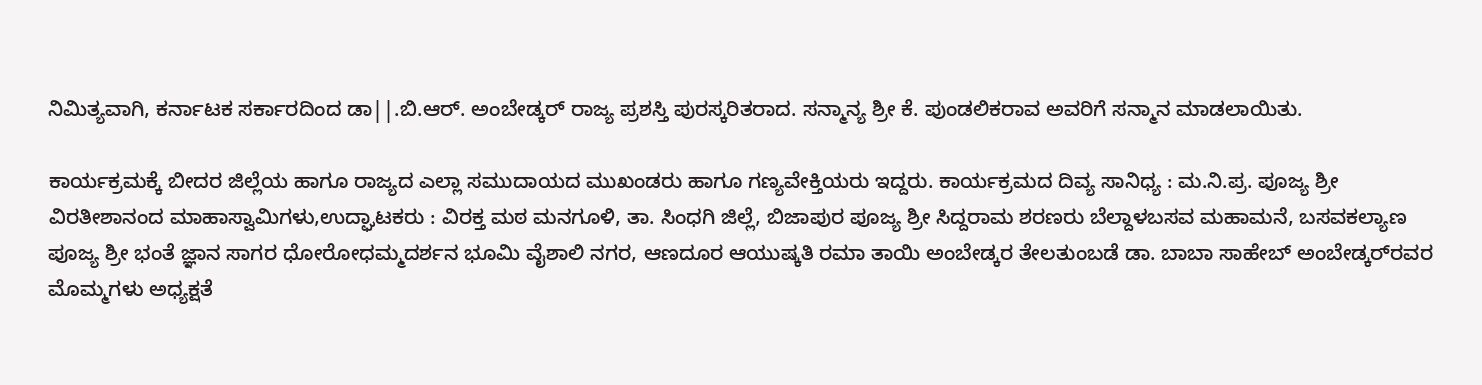ನಿಮಿತ್ಯವಾಗಿ, ಕರ್ನಾಟಕ ಸರ್ಕಾರದಿಂದ ಡಾ||.ಬಿ.ಆರ್. ಅಂಬೇಡ್ಕ‌ರ್ ರಾಜ್ಯ ಪ್ರಶಸ್ತಿ ಪುರಸ್ಕರಿತರಾದ. ಸನ್ಮಾನ್ಯ ಶ್ರೀ ಕೆ. ಪುಂಡಲಿಕರಾವ ಅವರಿಗೆ ಸನ್ಮಾನ ಮಾಡಲಾಯಿತು.

ಕಾರ್ಯಕ್ರಮಕ್ಕೆ ಬೀದರ ಜಿಲ್ಲೆಯ ಹಾಗೂ ರಾಜ್ಯದ ಎಲ್ಲಾ ಸಮುದಾಯದ ಮುಖಂಡರು ಹಾಗೂ ಗಣ್ಯವೇಕ್ತಿಯರು ಇದ್ದರು. ಕಾರ್ಯಕ್ರಮದ ದಿವ್ಯ ಸಾನಿಧ್ಯ : ಮ.ನಿ.ಪ್ರ. ಪೂಜ್ಯ ಶ್ರೀ ವಿರತೀಶಾನಂದ ಮಾಹಾಸ್ವಾಮಿಗಳು,ಉದ್ಘಾಟಕರು : ವಿರಕ್ತ ಮಠ ಮನಗೂಳಿ, ತಾ. ಸಿಂಧಗಿ ಜಿಲ್ಲೆ, ಬಿಜಾಪುರ ಪೂಜ್ಯ ಶ್ರೀ ಸಿದ್ದರಾಮ ಶರಣರು ಬೆಲ್ದಾಳಬಸವ ಮಹಾಮನೆ, ಬಸವಕಲ್ಯಾಣ ಪೂಜ್ಯ ಶ್ರೀ ಭಂತೆ ಜ್ಞಾನ ಸಾಗರ ಧೋರೋಧಮ್ಮದರ್ಶನ ಭೂಮಿ ವೈಶಾಲಿ ನಗರ, ಆಣದೂರ ಆಯುಷ್ಕತಿ ರಮಾ ತಾಯಿ ಅಂಬೇಡ್ಕರ ತೇಲತುಂಬಡೆ ಡಾ. ಬಾಬಾ ಸಾಹೇಬ್ ಅಂಬೇಡ್ಕರ್‌ರವರ ಮೊಮ್ಮಗಳು ಅಧ್ಯಕ್ಷತೆ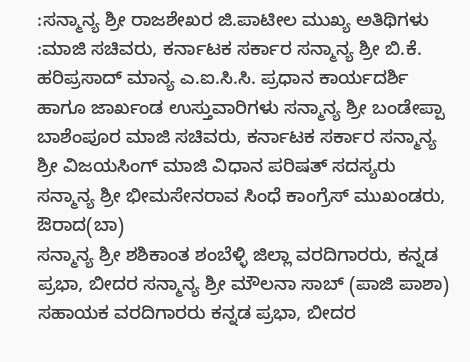:ಸನ್ಮಾನ್ಯ ಶ್ರೀ ರಾಜಶೇಖರ ಜಿ.ಪಾಟೀಲ ಮುಖ್ಯ ಅತಿಥಿಗಳು :ಮಾಜಿ ಸಚಿವರು, ಕರ್ನಾಟಕ ಸರ್ಕಾರ ಸನ್ಮಾನ್ಯ ಶ್ರೀ ಬಿ.ಕೆ. ಹರಿಪ್ರಸಾದ್ ಮಾನ್ಯ ಎ.ಐ.ಸಿ.ಸಿ. ಪ್ರಧಾನ ಕಾರ್ಯದರ್ಶಿ ಹಾಗೂ ಜಾರ್ಖಂಡ ಉಸ್ತುವಾರಿಗಳು ಸನ್ಮಾನ್ಯ ಶ್ರೀ ಬಂಡೇಪ್ಪಾ ಬಾಶೆಂಪೂರ ಮಾಜಿ ಸಚಿವರು, ಕರ್ನಾಟಕ ಸರ್ಕಾರ ಸನ್ಮಾನ್ಯ ಶ್ರೀ ವಿಜಯಸಿಂಗ್ ಮಾಜಿ ವಿಧಾನ ಪರಿಷತ್ ಸದಸ್ಯರು ಸನ್ಮಾನ್ಯ ಶ್ರೀ ಭೀಮಸೇನರಾವ ಸಿಂಧೆ ಕಾಂಗ್ರೆಸ್ ಮುಖಂಡರು, ಔರಾದ(ಬಾ)
ಸನ್ಮಾನ್ಯ ಶ್ರೀ ಶಶಿಕಾಂತ ಶಂಬೆಳ್ಳಿ ಜಿಲ್ಲಾ ವರದಿಗಾರರು, ಕನ್ನಡ ಪ್ರಭಾ, ಬೀದರ ಸನ್ಮಾನ್ಯ ಶ್ರೀ ಮೌಲನಾ ಸಾಬ್ (ಪಾಜಿ ಪಾಶಾ)
ಸಹಾಯಕ ವರದಿಗಾರರು ಕನ್ನಡ ಪ್ರಭಾ, ಬೀದರ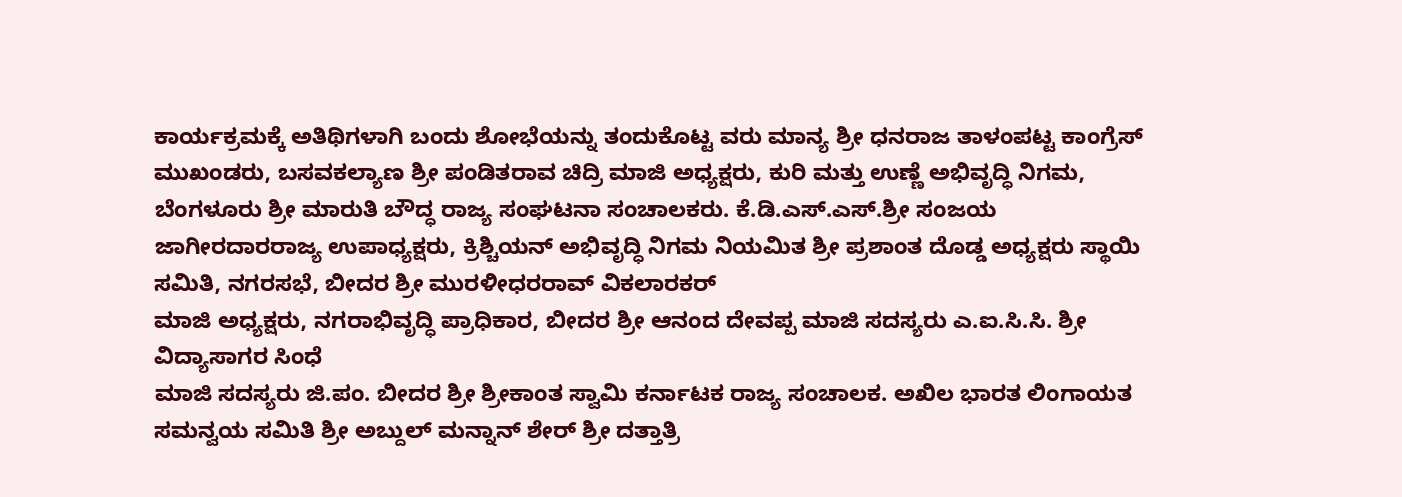ಕಾರ್ಯಕ್ರಮಕ್ಕೆ ಅತಿಥಿಗಳಾಗಿ ಬಂದು ಶೋಭೆಯನ್ನು ತಂದುಕೊಟ್ಟ ವರು ಮಾನ್ಯ ಶ್ರೀ ಧನರಾಜ ತಾಳಂಪಟ್ಟ ಕಾಂಗ್ರೆಸ್ ಮುಖಂಡರು, ಬಸವಕಲ್ಯಾಣ ಶ್ರೀ ಪಂಡಿತರಾವ ಚಿದ್ರಿ ಮಾಜಿ ಅಧ್ಯಕ್ಷರು, ಕುರಿ ಮತ್ತು ಉಣ್ಣೆ ಅಭಿವೃದ್ಧಿ ನಿಗಮ, ಬೆಂಗಳೂರು ಶ್ರೀ ಮಾರುತಿ ಬೌದ್ಧ ರಾಜ್ಯ ಸಂಘಟನಾ ಸಂಚಾಲಕರು. ಕೆ.ಡಿ.ಎಸ್.ಎಸ್.ಶ್ರೀ ಸಂಜಯ ಜಾಗೀರದಾರರಾಜ್ಯ ಉಪಾಧ್ಯಕ್ಷರು, ಕ್ರಿಶ್ಚಿಯನ್ ಅಭಿವೃದ್ಧಿ ನಿಗಮ ನಿಯಮಿತ ಶ್ರೀ ಪ್ರಶಾಂತ ದೊಡ್ಡ ಅಧ್ಯಕ್ಷರು ಸ್ಥಾಯಿ ಸಮಿತಿ, ನಗರಸಭೆ, ಬೀದರ ಶ್ರೀ ಮುರಳೀಧರರಾವ್ ವಿಕಲಾರಕರ್
ಮಾಜಿ ಅಧ್ಯಕ್ಷರು, ನಗರಾಭಿವೃದ್ಧಿ ಪ್ರಾಧಿಕಾರ, ಬೀದರ ಶ್ರೀ ಆನಂದ ದೇವಪ್ಪ ಮಾಜಿ ಸದಸ್ಯರು ಎ.ಐ.ಸಿ.ಸಿ. ಶ್ರೀ ವಿದ್ಯಾಸಾಗರ ಸಿಂಧೆ
ಮಾಜಿ ಸದಸ್ಯರು ಜಿ.ಪಂ. ಬೀದರ ಶ್ರೀ ಶ್ರೀಕಾಂತ ಸ್ವಾಮಿ ಕರ್ನಾಟಕ ರಾಜ್ಯ ಸಂಚಾಲಕ. ಅಖಿಲ ಭಾರತ ಲಿಂಗಾಯತ ಸಮನ್ವಯ ಸಮಿತಿ ಶ್ರೀ ಅಬ್ದುಲ್ ಮನ್ನಾನ್ ಶೇರ್ ಶ್ರೀ ದತ್ತಾತ್ರಿ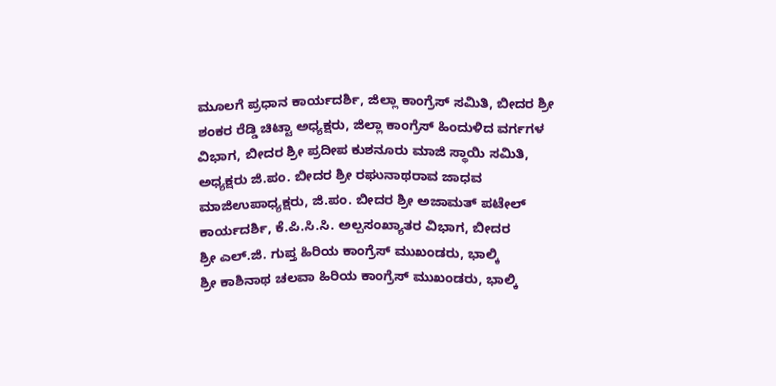ಮೂಲಗೆ ಪ್ರಧಾನ ಕಾರ್ಯದರ್ಶಿ, ಜಿಲ್ಲಾ ಕಾಂಗ್ರೆಸ್ ಸಮಿತಿ, ಬೀದರ ಶ್ರೀ ಶಂಕರ ರೆಡ್ಡಿ ಚಿಟ್ಟಾ ಅಧ್ಯಕ್ಷರು, ಜಿಲ್ಲಾ ಕಾಂಗ್ರೆಸ್ ಹಿಂದುಳಿದ ವರ್ಗಗಳ ವಿಭಾಗ, ಬೀದರ ಶ್ರೀ ಪ್ರದೀಪ ಕುಶನೂರು ಮಾಜಿ ಸ್ಥಾಯಿ ಸಮಿತಿ, ಅಧ್ಯಕ್ಷರು ಜಿ.ಪಂ. ಬೀದರ ಶ್ರೀ ರಘುನಾಥರಾವ ಜಾಧವ ಮಾಜಿಉಪಾಧ್ಯಕ್ಷರು, ಜಿ.ಪಂ. ಬೀದರ ಶ್ರೀ ಅಜಾಮತ್ ಪಟೇಲ್ ಕಾರ್ಯದರ್ಶಿ, ಕೆ.ಪಿ.ಸಿ.ಸಿ. ಅಲ್ಪಸಂಖ್ಯಾತರ ವಿಭಾಗ, ಬೀದರ
ಶ್ರೀ ಎಲ್.ಜಿ. ಗುಪ್ತ ಹಿರಿಯ ಕಾಂಗ್ರೆಸ್ ಮುಖಂಡರು, ಭಾಲ್ಕಿ
ಶ್ರೀ ಕಾಶಿನಾಥ ಚಲವಾ ಹಿರಿಯ ಕಾಂಗ್ರೆಸ್ ಮುಖಂಡರು, ಭಾಲ್ಕಿ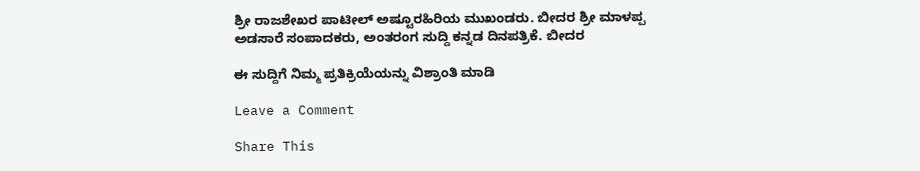ಶ್ರೀ ರಾಜಶೇಖರ ಪಾಟೀಲ್ ಅಷ್ಟೂರಹಿರಿಯ ಮುಖಂಡರು. ಬೀದರ ಶ್ರೀ ಮಾಳಪ್ಪ ಅಡಸಾರೆ ಸಂಪಾದಕರು, ಅಂತರಂಗ ಸುದ್ದಿ ಕನ್ನಡ ದಿನಪತ್ರಿಕೆ. ಬೀದರ

ಈ ಸುದ್ದಿಗೆ ನಿಮ್ಮ ಪ್ರತಿಕ್ರಿಯೆಯನ್ನು ವಿಶ್ರಾಂತಿ ಮಾಡಿ

Leave a Comment

Share This